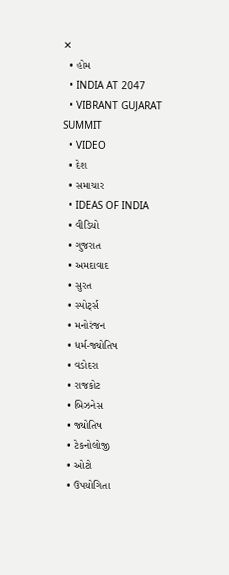✕
  • હોમ
  • INDIA AT 2047
  • VIBRANT GUJARAT SUMMIT
  • VIDEO
  • દેશ
  • સમાચાર
  • IDEAS OF INDIA
  • વીડિયો
  • ગુજરાત
  • અમદાવાદ
  • સુરત
  • સ્પોર્ટ્સ
  • મનોરંજન
  • ધર્મ-જ્યોતિષ
  • વડોદરા
  • રાજકોટ
  • બિઝનેસ
  • જ્યોતિષ
  • ટેકનોલોજી
  • ઓટો
  • ઉપયોગિતા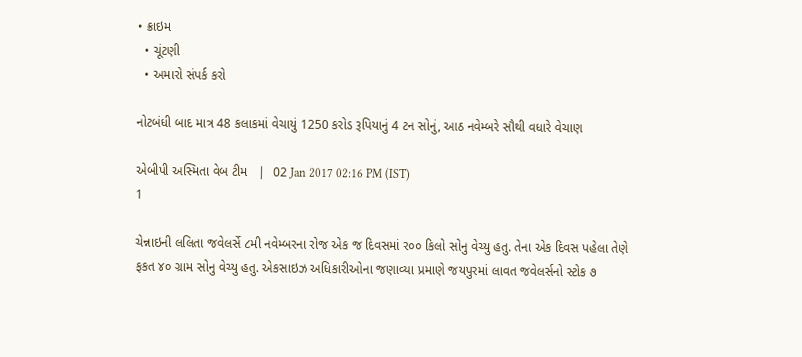• ક્રાઇમ
  • ચૂંટણી
  • અમારો સંપર્ક કરો

નોટબંધી બાદ માત્ર 48 કલાકમાં વેચાયું 1250 કરોડ રૂપિયાનું 4 ટન સોનું, આઠ નવેમ્બરે સૌથી વધારે વેચાણ

એબીપી અસ્મિતા વેબ ટીમ   |  02 Jan 2017 02:16 PM (IST)
1

ચેન્નાઇની લલિતા જવેલર્સે ૮મી નવેમ્બરના રોજ એક જ દિવસમાં ર૦૦ કિલો સોનુ વેચ્યુ હતુ. તેના એક દિવસ પહેલા તેણે ફકત ૪૦ ગ્રામ સોનુ વેચ્યુ હતુ. એકસાઇઝ અધિકારીઓના જણાવ્યા પ્રમાણે જયપુરમાં લાવત જવેલર્સનો સ્ટોક ૭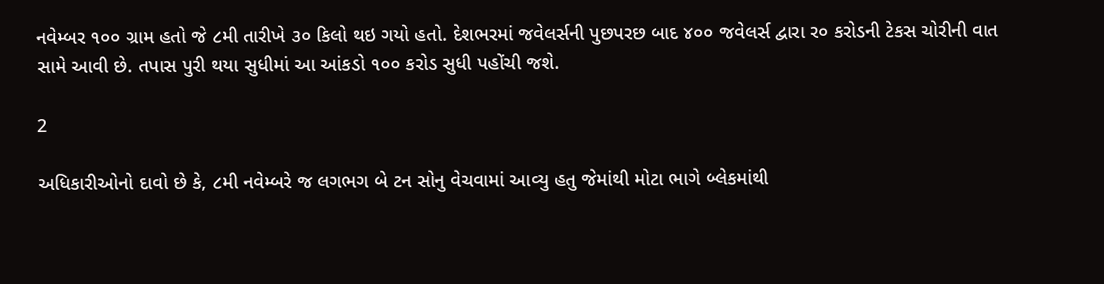નવેમ્બર ૧૦૦ ગ્રામ હતો જે ૮મી તારીખે ૩૦ કિલો થઇ ગયો હતો. દેશભરમાં જવેલર્સની પુછપરછ બાદ ૪૦૦ જવેલર્સ દ્વારા ર૦ કરોડની ટેકસ ચોરીની વાત સામે આવી છે. તપાસ પુરી થયા સુધીમાં આ આંકડો ૧૦૦ કરોડ સુધી પહોંચી જશે.

2

અધિકારીઓનો દાવો છે કે, ૮મી નવેમ્બરે જ લગભગ બે ટન સોનુ વેચવામાં આવ્યુ હતુ જેમાંથી મોટા ભાગે બ્લેકમાંથી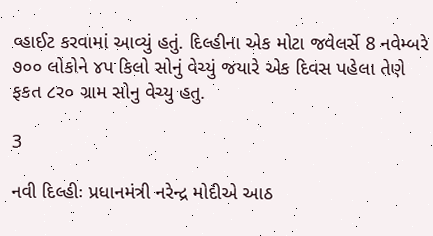વ્હાઈટ કરવામાં આવ્યું હતું. દિલ્હીના એક મોટા જવેલર્સે 8 નવેમ્બરે ૭૦૦ લોકોને ૪પ કિલો સોનું વેચ્યું જયારે એક દિવસ પહેલા તેણે ફકત ૮ર૦ ગ્રામ સોનુ વેચ્યુ હતુ.

3

નવી દિલ્હીઃ પ્રધાનમંત્રી નરેન્દ્ર મોદીએ આઠ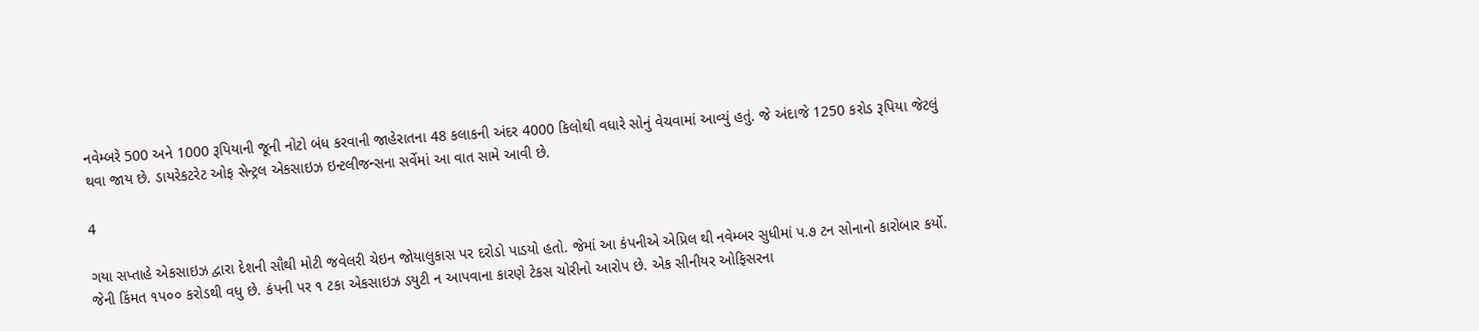નવેમ્બરે 500 અને 1000 રૂપિયાની જૂની નોટો બંધ કરવાની જાહેરાતના 48 કલાકની અંદર 4000 કિલોથી વધારે સોનું વેચવામાં આવ્યું હતું. જે અંદાજે 1250 કરોડ રૂપિયા જેટલું થવા જાય છે. ડાયરેકટરેટ ઓફ સેન્ટ્રલ એકસાઇઝ ઇન્ટલીજન્સના સર્વેમાં આ વાત સામે આવી છે.

4

ગયા સપ્તાહે એકસાઇઝ દ્વારા દેશની સૌથી મોટી જવેલરી ચેઇન જોયાલુકાસ પર દરોડો પાડયો હતો. જેમાં આ કંપનીએ એપ્રિલ થી નવેમ્બર સુધીમાં પ.૭ ટન સોનાનો કારોબાર કર્યો. જેની કિંમત ૧પ૦૦ કરોડથી વધુ છે. કંપની પર ૧ ટકા એકસાઇઝ ડયુટી ન આપવાના કારણે ટેકસ ચોરીનો આરોપ છે. એક સીનીયર ઓફિસરના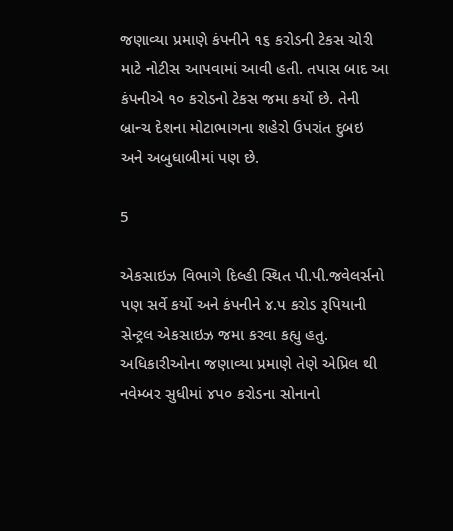જણાવ્યા પ્રમાણે કંપનીને ૧૬ કરોડની ટેકસ ચોરી માટે નોટીસ આપવામાં આવી હતી. તપાસ બાદ આ કંપનીએ ૧૦ કરોડનો ટેકસ જમા કર્યો છે. તેની બ્રાન્ચ દેશના મોટાભાગના શહેરો ઉપરાંત દુબઇ અને અબુધાબીમાં પણ છે.

5

એકસાઇઝ વિભાગે દિલ્હી સ્થિત પી.પી.જવેલર્સનો પણ સર્વે કર્યો અને કંપનીને ૪.પ કરોડ રૂપિયાની સેન્ટ્રલ એકસાઇઝ જમા કરવા કહ્યુ હતુ. અધિકારીઓના જણાવ્યા પ્રમાણે તેણે એપ્રિલ થી નવેમ્બર સુધીમાં ૪પ૦ કરોડના સોનાનો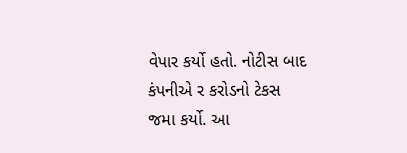વેપાર કર્યો હતો. નોટીસ બાદ કંપનીએ ર કરોડનો ટેકસ જમા કર્યો. આ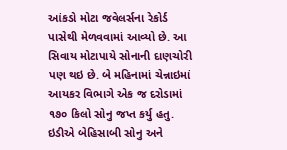આંકડો મોટા જવેલર્સના રેકોર્ડ પાસેથી મેળવવામાં આવ્યો છે. આ સિવાય મોટાપાયે સોનાની દાણચોરી પણ થઇ છે. બે મહિનામાં ચેન્નાઇમાં આયકર વિભાગે એક જ દરોડામાં ૧૭૦ કિલો સોનુ જપ્ત કર્યુ હતુ. ઇડીએ બેહિસાબી સોનુ અને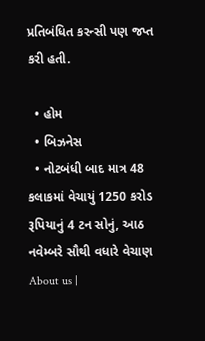પ્રતિબંધિત કરન્સી પણ જપ્ત કરી હતી.

  • હોમ
  • બિઝનેસ
  • નોટબંધી બાદ માત્ર 48 કલાકમાં વેચાયું 1250 કરોડ રૂપિયાનું 4 ટન સોનું, આઠ નવેમ્બરે સૌથી વધારે વેચાણ
About us |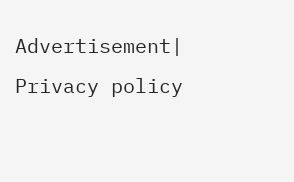Advertisement| Privacy policy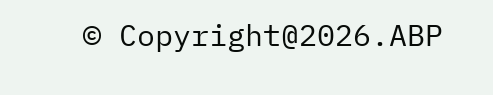© Copyright@2026.ABP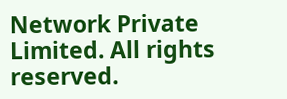Network Private Limited. All rights reserved.